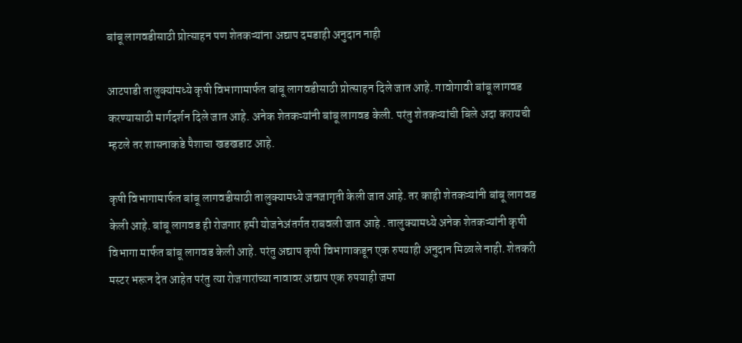बांबू लागवडीसाठी प्रोत्साहन पण शेतकऱ्यांना अद्याप दमडाही अनुदान नाही

आटपाडी तालुक्यांमध्ये कृषी विभागामार्फत बांबू लागवडीसाठी प्रोत्साहन दिले जात आहे. गावोगावी बांबू लागवड करण्यासाठी मार्गदर्शन दिले जात आहे. अनेक शेतकऱ्यांनी बांबू लागवड केली. परंतु शेतकऱ्यांची बिले अदा करायची म्हटले तर शासनाकडे पैशाचा खडखडाट आहे.

कृषी विभागामार्फत बांबू लागवडीसाठी तालुक्यामध्ये जनजागृती केली जात आहे. तर काही शेतकऱ्यांनी बांबू लागवड केली आहे. बांबू लागवड ही रोजगार हमी योजनेअंतर्गत राबवली जात आहे . तालुक्यामध्ये अनेक शेतकऱ्यांनी कृषी विभागा मार्फत बांबू लागवड केली आहे. परंतु अद्याप कृषी विभागाकडून एक रुपयाही अनुदान मिळाले नाही. शेतकरी मस्टर भरून देत आहेत परंतु त्या रोजगारांच्या नावावर अद्याप एक रुपयाही जमा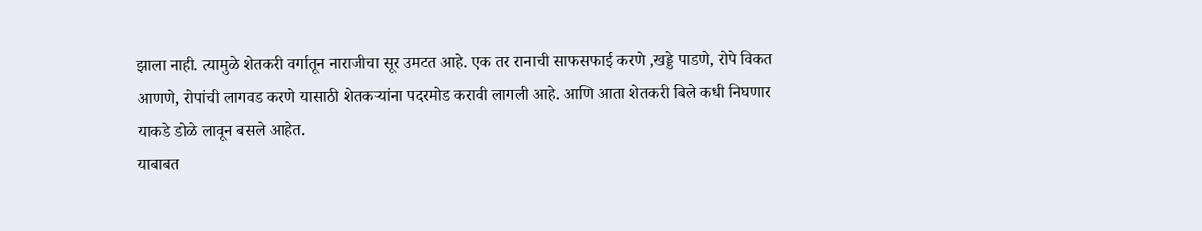झाला नाही. त्यामुळे शेतकरी वर्गातून नाराजीचा सूर उमटत आहे. एक तर रानाची साफसफाई करणे ,खड्डे पाडणे, रोपे विकत आणणे, रोपांची लागवड करणे यासाठी शेतकऱ्यांना पदरमोड करावी लागली आहे. आणि आता शेतकरी बिले कधी निघणार याकडे डोळे लावून बसले आहेत.
याबाबत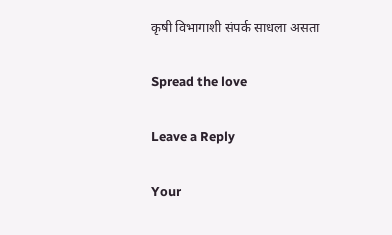कृषी विभागाशी संपर्क साधला असता

Spread the love

Leave a Reply

Your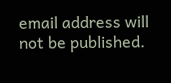email address will not be published.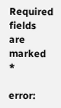Required fields are marked *

error: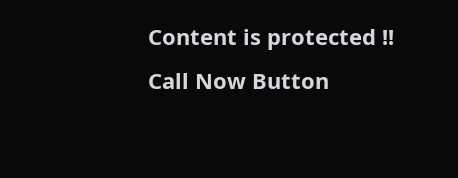Content is protected !!
Call Now Button